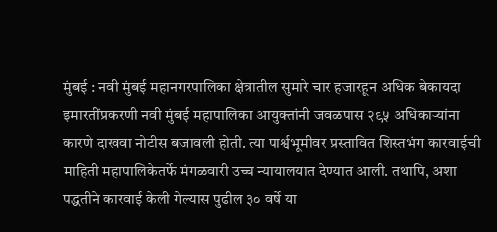मुंबई : नवी मुंबई महानगरपालिका क्षेत्रातील सुमारे चार हजारहून अधिक बेकायदा इमारतींप्रकरणी नवी मुंबई महापालिका आयुक्तांनी जवळपास २९५ अधिकाऱ्यांना कारणे दाखवा नोटीस बजावली होती. त्या पार्श्वभूमीवर प्रस्तावित शिस्तभंग कारवाईची माहिती महापालिकेतर्फे मंगळवारी उच्च न्यायालयात देण्यात आली. तथापि, अशा पद्धतीने कारवाई केली गेल्यास पुढील ३० वर्षे या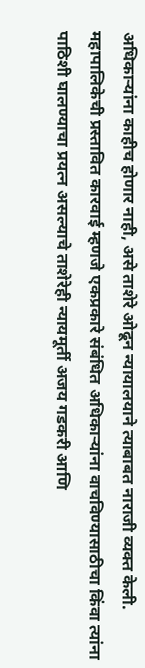अधिकाऱ्यांना काहीच होणार नाही, असे ताशेरे ओढून न्यायालयाने त्याबाबत नाराजी व्यक्त केली.
महापालिकेची प्रस्तावित कारवाई म्हणजे एकप्रकारे संबंधित अधिकाऱ्यांना वाचविण्यासाठीचा किंवा त्यांना पाठिशी घालण्याचा प्रयत्न असल्याचे ताशेरेही न्यायमूर्ती अजय गडकरी आणि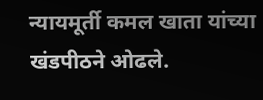न्यायमूर्ती कमल खाता यांच्या खंडपीठने ओढले.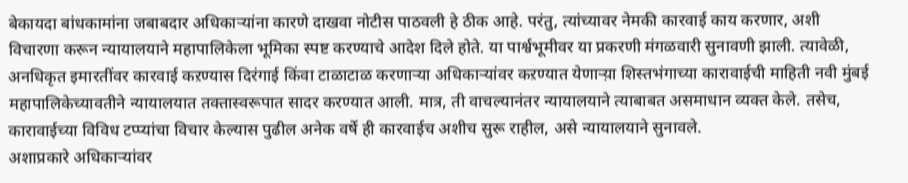बेकायदा बांधकामांना जबाबदार अधिकाऱ्यांना कारणे दाखवा नोटीस पाठवली हे ठीक आहे. परंतु, त्यांच्यावर नेमकी कारवाई काय करणार, अशी विचारणा करून न्यायालयाने महापालिकेला भूमिका स्पष्ट करण्याचे आदेश दिले होते. या पार्श्वभूमीवर या प्रकरणी मंगळवारी सुनावणी झाली. त्यावेळी, अनधिकृत इमारतींवर कारवाई कऱण्यास दिरंगाई किंवा टाळाटाळ करणाऱ्या अधिकाऱ्यांवर कऱण्यात येणाऱ्य़ा शिस्तभंगाच्या कारावाईची माहिती नवी मुंबई महापालिकेच्यावतीने न्यायालयात तक्तास्वरूपात सादर करण्यात आली. मात्र, ती वाचल्यानंतर न्यायालयाने त्याबाबत असमाधान व्यक्त केले. तसेच, कारावाईच्या विविध टप्प्यांचा विचार केल्यास पुढील अनेक वर्षे ही कारवाईच अशीच सुरू राहील, असे न्यायालयाने सुनावले.
अशाप्रकारे अधिकाऱ्यांवर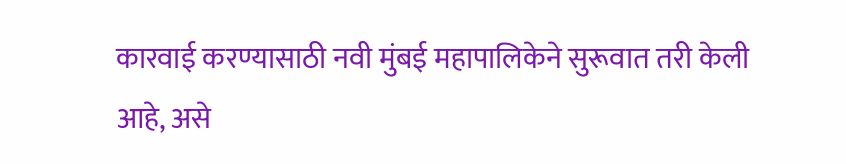कारवाई करण्यासाठी नवी मुंबई महापालिकेने सुरूवात तरी केली आहे, असे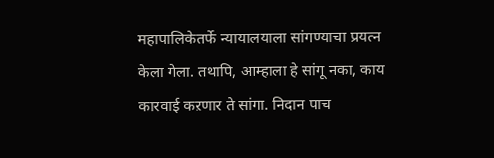महापालिकेतर्फे न्यायालयाला सांगण्याचा प्रयत्न केला गेला. तथापि, आम्हाला हे सांगू नका, काय कारवाई कऱणार ते सांगा. निदान पाच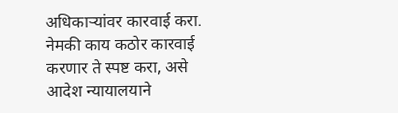अधिकाऱ्यांवर कारवाई करा. नेमकी काय कठोर कारवाई करणार ते स्पष्ट करा, असे आदेश न्यायालयाने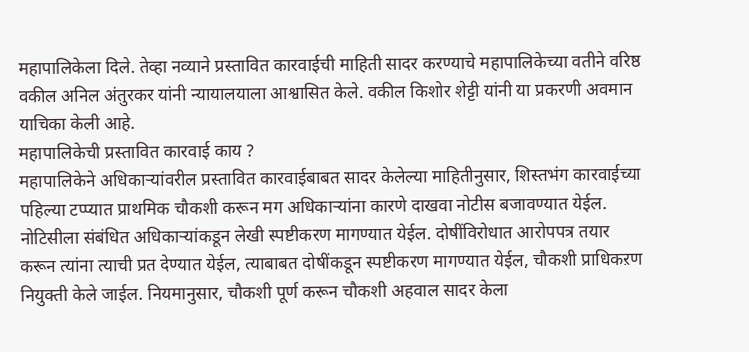महापालिकेला दिले. तेव्हा नव्याने प्रस्तावित कारवाईची माहिती सादर करण्याचे महापालिकेच्या वतीने वरिष्ठ वकील अनिल अंतुरकर यांनी न्यायालयाला आश्वासित केले. वकील किशोर शेट्टी यांनी या प्रकरणी अवमान याचिका केली आहे.
महापालिकेची प्रस्तावित कारवाई काय ?
महापालिकेने अधिकाऱ्यांवरील प्रस्तावित कारवाईबाबत सादर केलेल्या माहितीनुसार, शिस्तभंग कारवाईच्या पहिल्या टप्प्यात प्राथमिक चौकशी करून मग अधिकाऱ्यांना कारणे दाखवा नोटीस बजावण्यात येईल. नोटिसीला संबंधित अधिकाऱ्यांकडून लेखी स्पष्टीकरण मागण्यात येईल. दोषींविरोधात आरोपपत्र तयार करून त्यांना त्याची प्रत देण्यात येईल, त्याबाबत दोषींकडून स्पष्टीकरण मागण्यात येईल, चौकशी प्राधिकऱण नियुक्ती केले जाईल. नियमानुसार, चौकशी पूर्ण करून चौकशी अहवाल सादर केला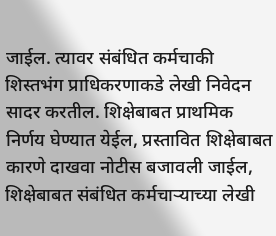जाईल. त्यावर संबंधित कर्मचाकी शिस्तभंग प्राधिकरणाकडे लेखी निवेदन सादर करतील. शिक्षेबाबत प्राथमिक निर्णय घेण्यात येईल, प्रस्तावित शिक्षेबाबत कारणे दाखवा नोटीस बजावली जाईल, शिक्षेबाबत संबंधित कर्मचाऱ्याच्या लेखी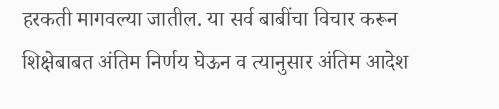हरकती मागवल्या जातील. या सर्व बाबींचा विचार करून शिक्षेबाबत अंतिम निर्णय घेऊन व त्यानुसार अंतिम आदेश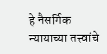हे नैसर्गिक न्यायाच्या तत्त्वांचे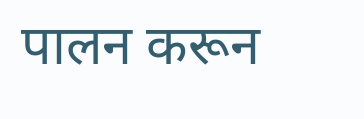पालन करून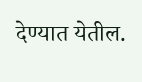देण्यात येतील.